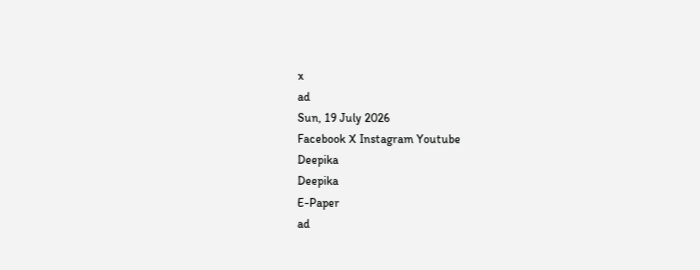x
ad
Sun, 19 July 2026
Facebook X Instagram Youtube
Deepika
Deepika
E-Paper
ad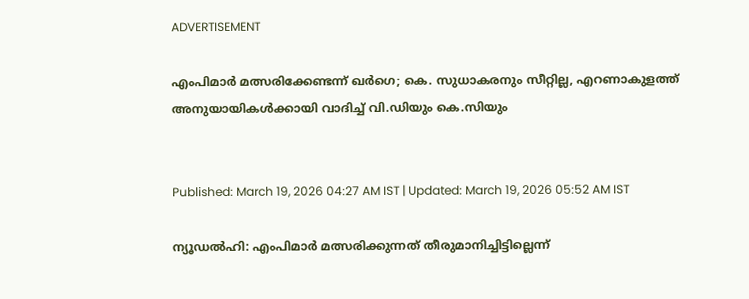ADVERTISEMENT

എംപിമാർ മത്സരിക്കേണ്ടന്ന് ഖ‍ർഗെ; കെ. സുധാകരനും സീറ്റില്ല, എറണാകുളത്ത് അനുയായികൾക്കായി വാദിച്ച് വി.ഡിയും കെ.സിയും


Published: March 19, 2026 04:27 AM IST | Updated: March 19, 2026 05:52 AM IST

ന്യൂഡൽഹി: എംപിമാർ മത്സരിക്കുന്നത് തീരുമാനിച്ചിട്ടില്ലെന്ന്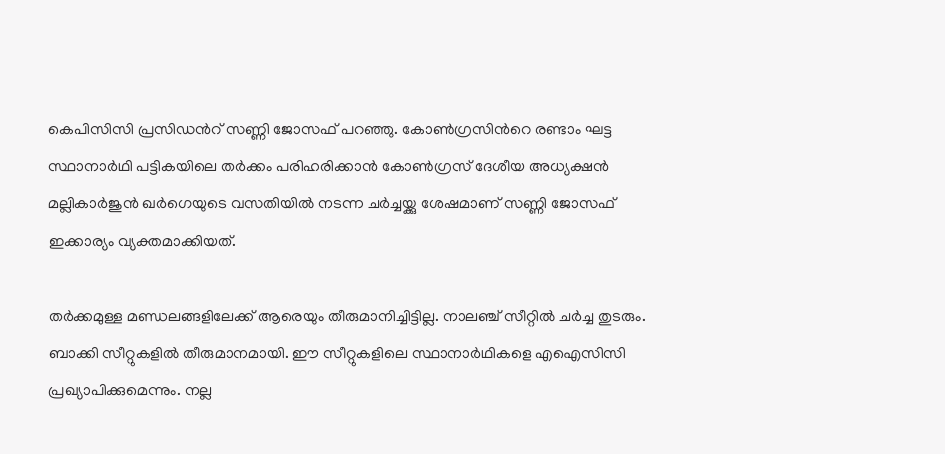കെപിസിസി പ്രസിഡന്‍റ് സണ്ണി ജോസഫ് പറഞ്ഞു. കോണ്‍ഗ്രസിന്‍റെ രണ്ടാം ഘട്ട സ്ഥാനാര്‍ഥി പട്ടികയിലെ തർക്കം പരിഹരിക്കാൻ കോൺഗ്രസ് ദേശീയ അധ്യക്ഷൻ മല്ലികാർജുൻ ഖ‍ർഗെയുടെ വസതിയിൽ നടന്ന ചർച്ചയ്ക്കു ശേഷമാണ് സണ്ണി ജോസഫ് ഇക്കാര്യം വ്യക്തമാക്കിയത്.

തർക്കമുള്ള മണ്ഡലങ്ങളിലേക്ക് ആരെയും തീരുമാനിച്ചിട്ടില്ല. നാലഞ്ച് സീറ്റിൽ ചർച്ച തുടരും. ബാക്കി സീറ്റുകളിൽ തീരുമാനമായി. ഈ സീറ്റുകളിലെ സ്ഥാനാർഥികളെ എഐസിസി പ്രഖ്യാപിക്കുമെന്നും. നല്ല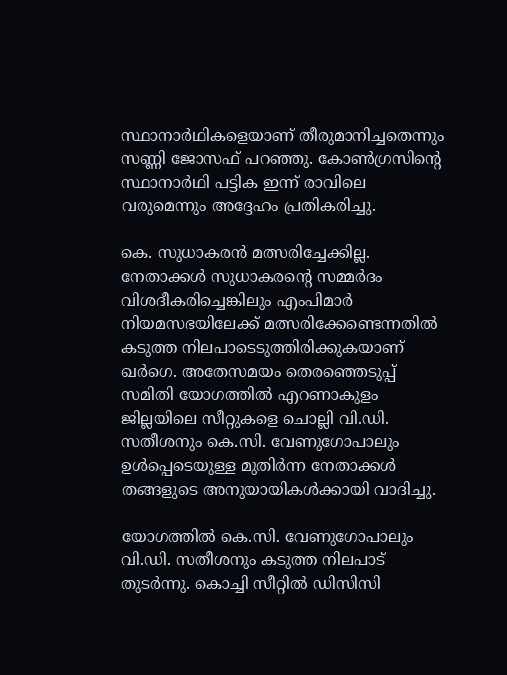സ്ഥാനാർഥികളെയാണ് തീരുമാനിച്ചതെന്നും സണ്ണി ജോസഫ് പറഞ്ഞു. കോൺഗ്രസിന്‍റെ സ്ഥാനാർഥി പട്ടിക ഇന്ന് രാവിലെ വരുമെന്നും അദ്ദേഹം പ്രതികരിച്ചു.

കെ. സുധാകരൻ മത്സരിച്ചേക്കില്ല. നേതാക്കൾ സുധാകരന്‍റെ സമ്മർദം വിശദീകരിച്ചെങ്കിലും എംപിമാർ നിയമസഭയിലേക്ക് മത്സരിക്കേണ്ടെന്നതിൽ കടുത്ത നിലപാടെടുത്തിരിക്കുകയാണ് ഖർഗെ. അതേസമയം തെരഞ്ഞെടുപ്പ് സമിതി യോഗത്തിൽ എറണാകുളം ജില്ലയിലെ സീറ്റുകളെ ചൊല്ലി വി.ഡി. സതീശനും കെ.സി. വേണുഗോപാലും ഉൾപ്പെടെയുള്ള മുതിർന്ന നേതാക്കൾ തങ്ങളുടെ അനുയായികൾക്കായി വാദിച്ചു.

യോഗത്തിൽ കെ.സി. വേണുഗോപാലും വി.ഡി. സതീശനും കടുത്ത നിലപാട് തുട‍‍ർന്നു. കൊച്ചി സീറ്റിൽ ഡിസിസി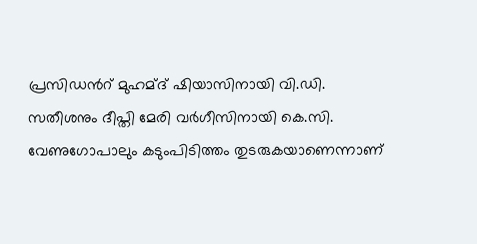പ്രസിഡന്‍റ് മുഹമ്ദ് ഷിയാസിനായി വി.ഡി. സതീശനും ദീപ്തി മേരി വർഗീസിനായി കെ.സി. വേണുഗോപാലും കടുംപിടിത്തം തുടരുകയാണെന്നാണ്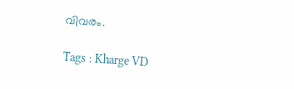വിവരം.

Tags : Kharge VD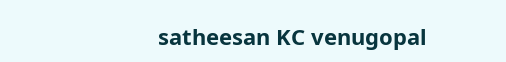satheesan KC venugopal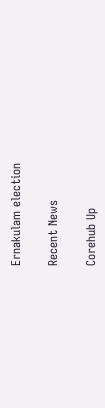Ernakulam election

Recent News

Corehub Up